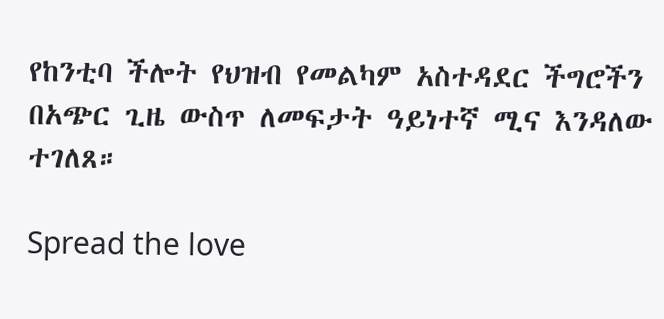የከንቲባ ችሎት የህዝብ የመልካም አስተዳደር ችግሮችን በአጭር ጊዜ ውስጥ ለመፍታት ዓይነተኛ ሚና እንዳለው ተገለጸ።

Spread the love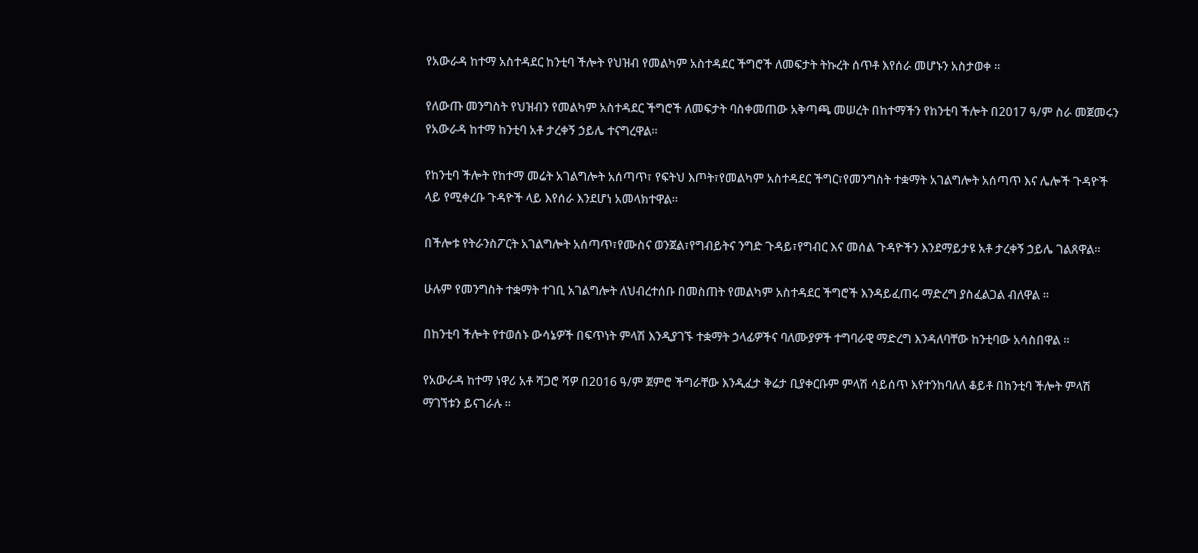የአውራዳ ከተማ አስተዳደር ከንቲባ ችሎት የህዝብ የመልካም አስተዳደር ችግሮች ለመፍታት ትኩረት ሰጥቶ እየሰራ መሆኑን አስታወቀ ።

የለውጡ መንግስት የህዝብን የመልካም አስተዳደር ችግሮች ለመፍታት ባስቀመጠው አቅጣጫ መሠረት በከተማችን የከንቲባ ችሎት በ2017 ዓ/ም ስራ መጀመሩን የአውራዳ ከተማ ከንቲባ አቶ ታረቀኝ ኃይሌ ተናግረዋል።

የከንቲባ ችሎት የከተማ መሬት አገልግሎት አሰጣጥ፣ የፍትህ እጦት፣የመልካም አስተዳደር ችግር፣የመንግስት ተቋማት አገልግሎት አሰጣጥ እና ሌሎች ጉዳዮች ላይ የሚቀረቡ ጉዳዮች ላይ እየሰራ እንደሆነ አመላክተዋል።

በችሎቱ የትራንስፖርት አገልግሎት አሰጣጥ፣የሙስና ወንጀል፣የግብይትና ንግድ ጉዳይ፣የግብር እና መሰል ጉዳዮችን እንደማይታዩ አቶ ታረቀኝ ኃይሌ ገልጸዋል።

ሁሉም የመንግስት ተቋማት ተገቢ አገልግሎት ለህብረተሰቡ በመስጠት የመልካም አስተዳደር ችግሮች እንዳይፈጠሩ ማድረግ ያስፈልጋል ብለዋል ።

በከንቲባ ችሎት የተወሰኑ ውሳኔዎች በፍጥነት ምላሽ እንዲያገኙ ተቋማት ኃላፊዎችና ባለሙያዎች ተግባራዊ ማድረግ እንዳለባቸው ከንቲባው አሳስበዋል ።

የአውራዳ ከተማ ነዋሪ አቶ ሻጋሮ ሻዎ በ2016 ዓ/ም ጀምሮ ችግራቸው እንዲፈታ ቅሬታ ቢያቀርቡም ምላሽ ሳይሰጥ እየተንከባለለ ቆይቶ በከንቲባ ችሎት ምላሽ ማገኘቱን ይናገራሉ ።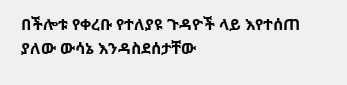በችሎቱ የቀረቡ የተለያዩ ጉዳዮች ላይ እየተሰጠ ያለው ውሳኔ እንዳስደሰታቸው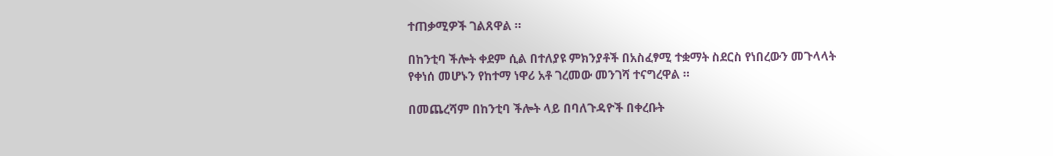ተጠቃሚዎች ገልጸዋል ።

በከንቲባ ችሎት ቀደም ሲል በተለያዩ ምክንያቶች በአስፈፃሚ ተቋማት ስደርስ የነበረውን መጉላላት የቀነሰ መሆኑን የከተማ ነዋሪ አቶ ገረመው መንገሻ ተናግረዋል ።

በመጨረሻም በከንቲባ ችሎት ላይ በባለጉዳዮች በቀረቡት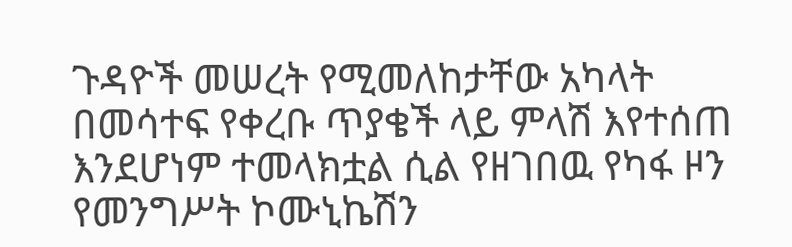ጉዳዮች መሠረት የሚመለከታቸው አካላት በመሳተፍ የቀረቡ ጥያቄች ላይ ምላሽ እየተሰጠ እንደሆነም ተመላክቷል ሲል የዘገበዉ የካፋ ዞን የመንግሥት ኮሙኒኬሽን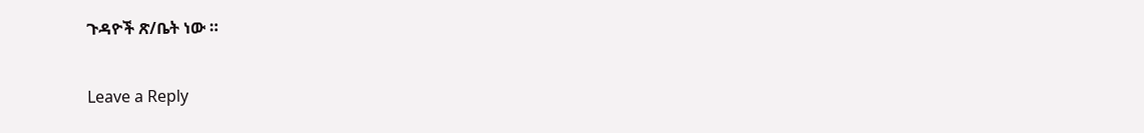ጉዳዮች ጽ/ቤት ነው ።

Leave a Reply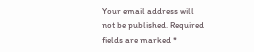Your email address will not be published. Required fields are marked *